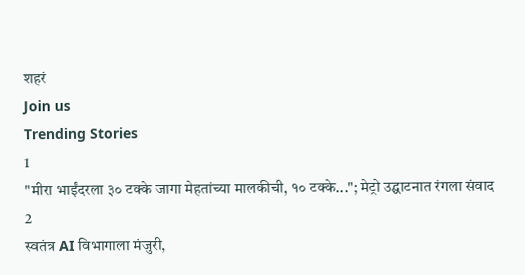शहरं
Join us
Trending Stories
1
"मीरा भाईंदरला ३० टक्के जागा मेहतांच्या मालकीची, १० टक्के..."; मेट्रो उद्घाटनात रंगला संवाद
2
स्वतंत्र AI विभागाला मंजुरी,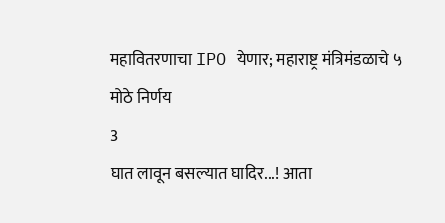महावितरणाचा IPO येणार; महाराष्ट्र मंत्रिमंडळाचे ५ मोठे निर्णय
3
घात लावून बसल्यात घादिर...! आता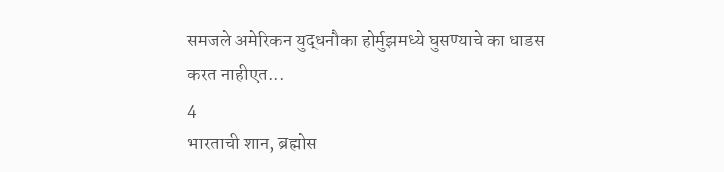समजले अमेरिकन युद्धनौका होर्मुझमध्ये घुसण्याचे का धाडस करत नाहीएत...
4
भारताची शान, ब्रह्मोस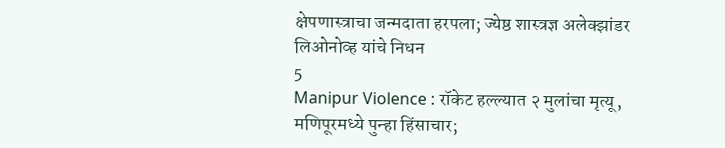क्षेपणास्त्राचा जन्मदाता हरपला; ज्येष्ठ शास्त्रज्ञ अलेक्झांडर लिओनोव्ह यांचे निधन
5
Manipur Violence : रॉकेट हल्ल्यात २ मुलांचा मृत्यू, मणिपूरमध्ये पुन्हा हिंसाचार;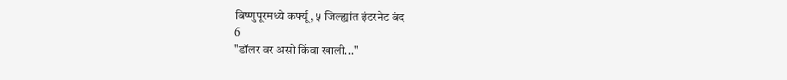बिष्णुपूरमध्ये कर्फ्यू, ५ जिल्ह्यांत इंटरनेट बंद
6
"डॉलर वर असो किंवा खाली..."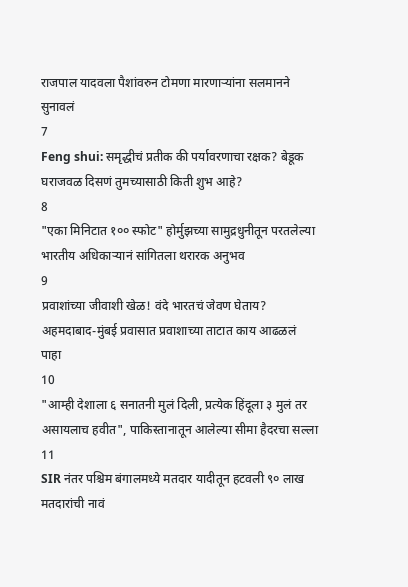राजपाल यादवला पैशांवरुन टोमणा मारणाऱ्यांना सलमानने सुनावलं
7
Feng shui: समृद्धीचं प्रतीक की पर्यावरणाचा रक्षक? बेडूक घराजवळ दिसणं तुमच्यासाठी किती शुभ आहे?
8
"एका मिनिटात १०० स्फोट" होर्मुझच्या सामुद्रधुनीतून परतलेल्या भारतीय अधिकाऱ्यानं सांगितला थरारक अनुभव
9
प्रवाशांच्या जीवाशी खेळ! वंदे भारतचं जेवण घेताय? अहमदाबाद-मुंबई प्रवासात प्रवाशाच्या ताटात काय आढळलं पाहा
10
"आम्ही देशाला ६ सनातनी मुलं दिली, प्रत्येक हिंदूला ३ मुलं तर असायलाच हवीत", पाकिस्तानातून आलेल्या सीमा हैदरचा सल्ला
11
SIR नंतर पश्चिम बंगालमध्ये मतदार यादीतून हटवली ९० लाख मतदारांची नावं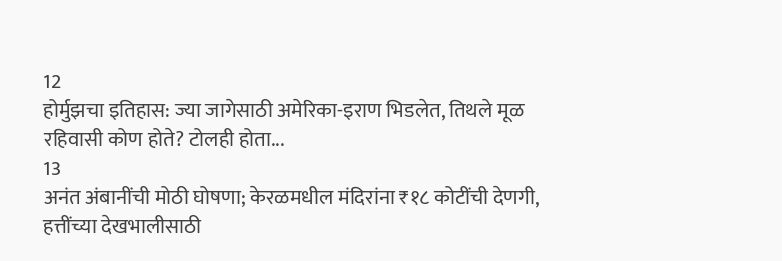12
होर्मुझचा इतिहास: ज्या जागेसाठी अमेरिका-इराण भिडलेत, तिथले मूळ रहिवासी कोण होते? टोलही होता...
13
अनंत अंबानींची मोठी घोषणा; केरळमधील मंदिरांना ₹१८ कोटींची देणगी, हत्तींच्या देखभालीसाठी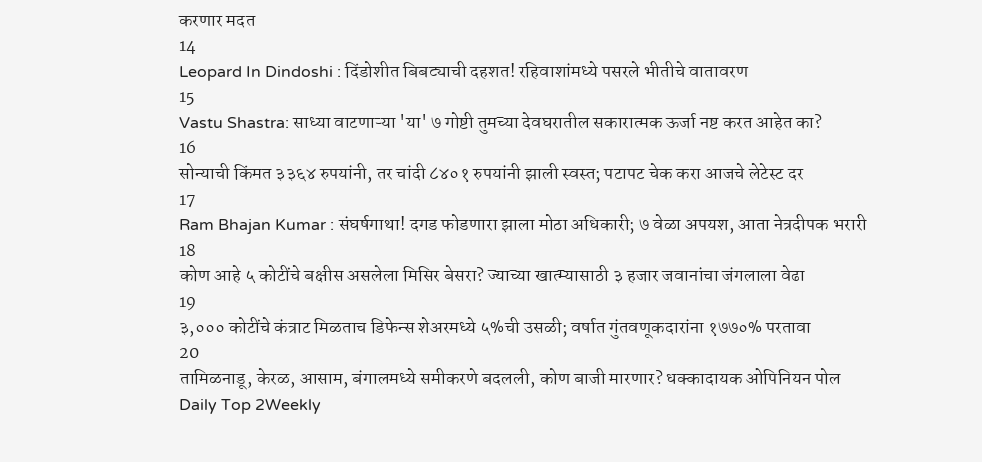करणार मदत
14
Leopard In Dindoshi : दिंडोशीत बिबट्याची दहशत! रहिवाशांमध्ये पसरले भीतीचे वातावरण
15
Vastu Shastra: साध्या वाटणाऱ्या 'या' ७ गोष्टी तुमच्या देवघरातील सकारात्मक ऊर्जा नष्ट करत आहेत का?
16
सोन्याची किंमत ३३६४ रुपयांनी, तर चांदी ८४०१ रुपयांनी झाली स्वस्त; पटापट चेक करा आजचे लेटेस्ट दर
17
Ram Bhajan Kumar : संघर्षगाथा! दगड फोडणारा झाला मोठा अधिकारी; ७ वेळा अपयश, आता नेत्रदीपक भरारी
18
कोण आहे ५ कोटींचे बक्षीस असलेला मिसिर बेसरा? ज्याच्या खात्म्यासाठी ३ हजार जवानांचा जंगलाला वेढा
19
३,००० कोटींचे कंत्राट मिळताच डिफेन्स शेअरमध्ये ५%ची उसळी; वर्षात गुंतवणूकदारांना १७७०% परतावा
20
तामिळनाडू, केरळ, आसाम, बंगालमध्ये समीकरणे बदलली, कोण बाजी मारणार? धक्कादायक ओपिनियन पोल
Daily Top 2Weekly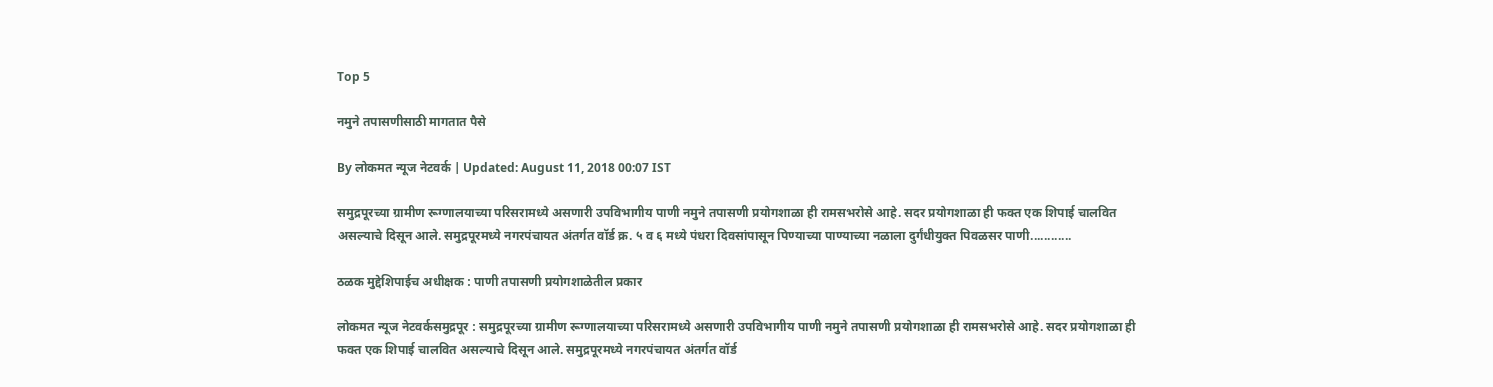Top 5

नमुने तपासणीसाठी मागतात पैसे

By लोकमत न्यूज नेटवर्क | Updated: August 11, 2018 00:07 IST

समुद्रपूरच्या ग्रामीण रूग्णालयाच्या परिसरामध्ये असणारी उपविभागीय पाणी नमुने तपासणी प्रयोगशाळा ही रामसभरोसे आहे. सदर प्रयोगशाळा ही फक्त एक शिपाई चालवित असल्याचे दिसून आले. समुद्रपूरमध्ये नगरपंचायत अंतर्गत वॉर्ड क्र. ५ व ६ मध्ये पंधरा दिवसांपासून पिण्याच्या पाण्याच्या नळाला दुर्गंधीयुक्त पिवळसर पाणी............

ठळक मुद्देशिपाईच अधीक्षक : पाणी तपासणी प्रयोगशाळेतील प्रकार

लोकमत न्यूज नेटवर्कसमुद्रपूर : समुद्रपूरच्या ग्रामीण रूग्णालयाच्या परिसरामध्ये असणारी उपविभागीय पाणी नमुने तपासणी प्रयोगशाळा ही रामसभरोसे आहे. सदर प्रयोगशाळा ही फक्त एक शिपाई चालवित असल्याचे दिसून आले. समुद्रपूरमध्ये नगरपंचायत अंतर्गत वॉर्ड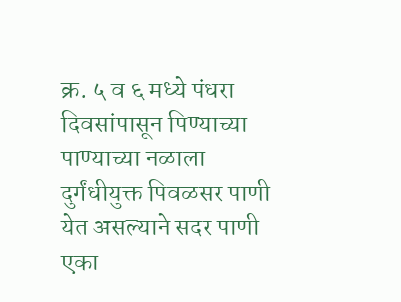क्र. ५ व ६ मध्ये पंधरा दिवसांपासून पिण्याच्या पाण्याच्या नळाला दुर्गंधीयुक्त पिवळसर पाणी येत असल्याने सदर पाणी एका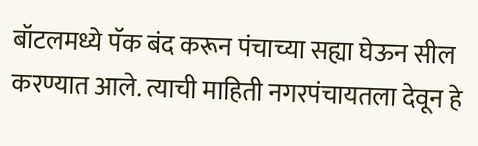बॉटलमध्ये पॅक बंद करून पंचाच्या सह्या घेऊन सील करण्यात आले. त्याची माहिती नगरपंचायतला देवून हे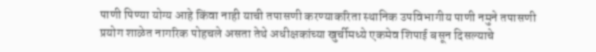पाणी पिण्या योग्य आहे किंवा नाही याची तपासणी करण्याकरिता स्थानिक उपविभागीय पाणी नमुने तपासणी प्रयोग शाळेत नागरिक पोहचले असता तेथे अधीक्षकांच्या खुर्चीमध्ये एकमेव शिपाई बसून दिसल्याचे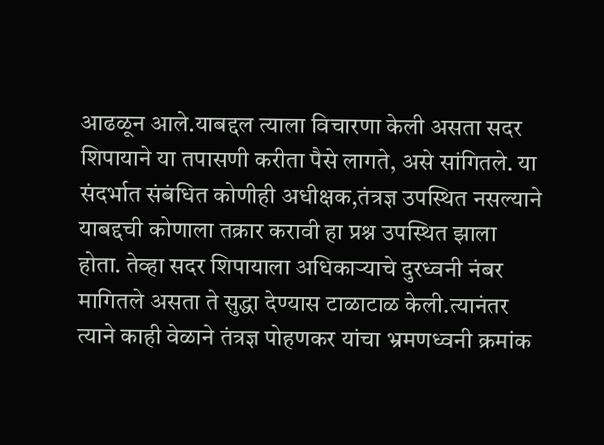आढळून आले.याबद्दल त्याला विचारणा केली असता सदर शिपायाने या तपासणी करीता पैसे लागते, असे सांगितले. या संदर्भात संबंधित कोणीही अधीक्षक,तंत्रज्ञ उपस्थित नसल्याने याबद्दची कोणाला तक्रार करावी हा प्रश्न उपस्थित झाला होता. तेव्हा सदर शिपायाला अधिकाऱ्याचे दुरध्वनी नंबर मागितले असता ते सुद्धा देण्यास टाळाटाळ केली.त्यानंतर त्याने काही वेळाने तंत्रज्ञ पोहणकर यांचा भ्रमणध्वनी क्रमांक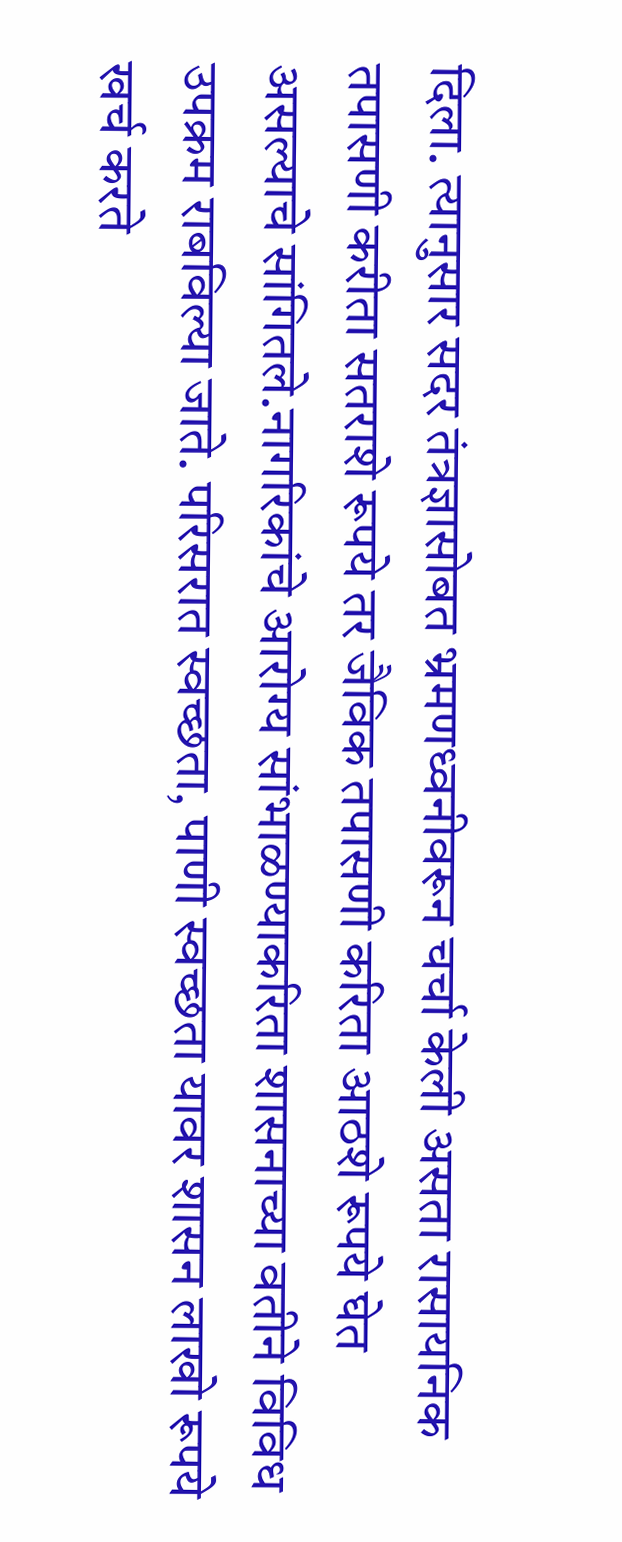दिला. त्यानुसार सदर तंत्रज्ञासोबत भ्रमणध्वनीवरून चर्चा केली असता रासायनिक तपासणी करीता सतराशे रूपये तर जैविक तपासणी करिता आठशे रूपये घेत असल्याचे सांगितले.नागरिकांचे आरोग्य सांभाळण्याकरिता शासनाच्या वतीने विविध उपक्रम राबविल्या जाते. परिसरात स्वच्छता, पाणी स्वच्छता यावर शासन लाखो रूपये खर्च करते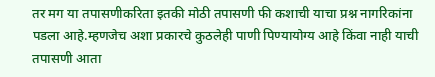तर मग या तपासणीकरिता इतकी मोठी तपासणी फी कशाची याचा प्रश्न नागरिकांना पडला आहे.म्हणजेच अशा प्रकारचे कुठलेही पाणी पिण्यायोग्य आहे किंवा नाही याची तपासणी आता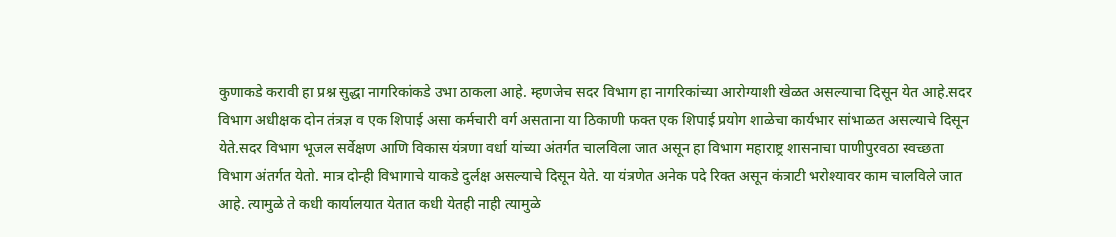कुणाकडे करावी हा प्रश्न सुद्धा नागरिकांकडे उभा ठाकला आहे. म्हणजेच सदर विभाग हा नागरिकांच्या आरोग्याशी खेळत असल्याचा दिसून येत आहे.सदर विभाग अधीक्षक दोन तंत्रज्ञ व एक शिपाई असा कर्मचारी वर्ग असताना या ठिकाणी फक्त एक शिपाई प्रयोग शाळेचा कार्यभार सांभाळत असल्याचे दिसून येते.सदर विभाग भूजल सर्वेक्षण आणि विकास यंत्रणा वर्धा यांच्या अंतर्गत चालविला जात असून हा विभाग महाराष्ट्र शासनाचा पाणीपुरवठा स्वच्छता विभाग अंतर्गत येतो. मात्र दोन्ही विभागाचे याकडे दुर्लक्ष असल्याचे दिसून येते. या यंत्रणेत अनेक पदे रिक्त असून कंत्राटी भरोश्यावर काम चालविले जात आहे. त्यामुळे ते कधी कार्यालयात येतात कधी येतही नाही त्यामुळे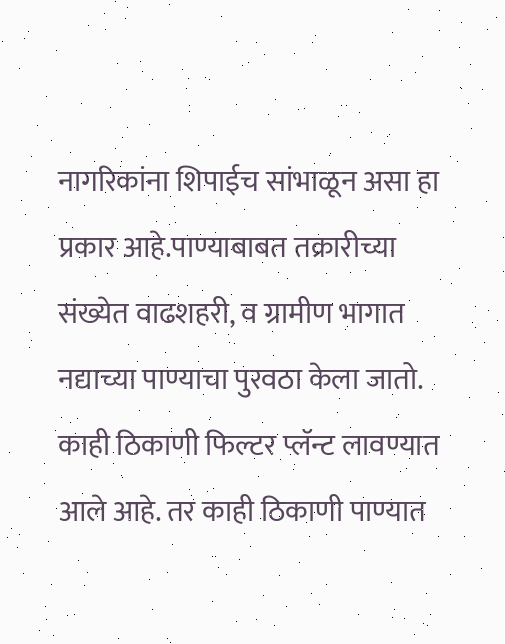नागरिकांना शिपाईच सांभाळून असा हा प्रकार आहे.पाण्याबाबत तक्रारीच्या संख्येत वाढशहरी, व ग्रामीण भागात नद्याच्या पाण्याचा पुरवठा केला जातो. काही ठिकाणी फिल्टर प्लॅन्ट लावण्यात आले आहे. तर काही ठिकाणी पाण्यात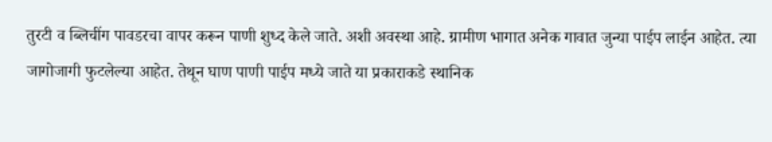तुरटी व ब्लिचींग पावडरचा वापर करून पाणी शुध्द केले जाते. अशी अवस्था आहे. ग्रामीण भागात अनेक गावात जुन्या पाईप लाईन आहेत. त्या जागोजागी फुटलेल्या आहेत. तेथून घाण पाणी पाईप मध्ये जाते या प्रकाराकडे स्थानिक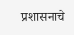प्रशासनाचे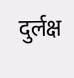दुर्लक्ष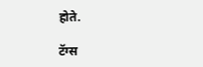होते.

टॅग्स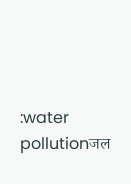:water pollutionजल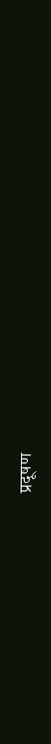प्रदूषण